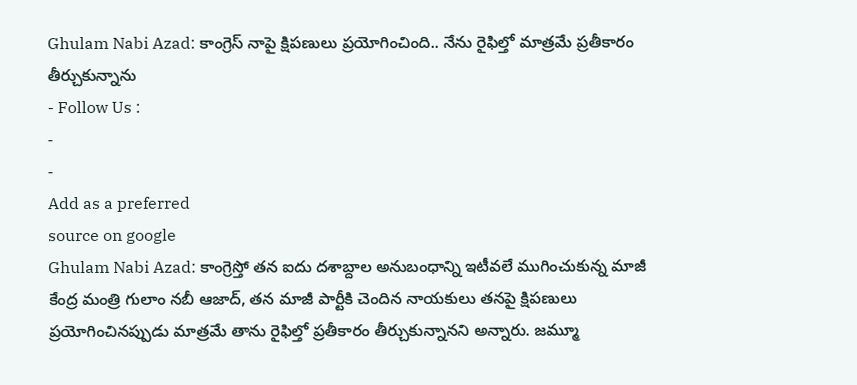Ghulam Nabi Azad: కాంగ్రెస్ నాపై క్షిపణులు ప్రయోగించింది.. నేను రైఫిల్తో మాత్రమే ప్రతీకారం తీర్చుకున్నాను
- Follow Us :
-
-
Add as a preferred
source on google
Ghulam Nabi Azad: కాంగ్రెస్తో తన ఐదు దశాబ్దాల అనుబంధాన్ని ఇటీవలే ముగించుకున్న మాజీ కేంద్ర మంత్రి గులాం నబీ ఆజాద్, తన మాజీ పార్టీకి చెందిన నాయకులు తనపై క్షిపణులు ప్రయోగించినప్పుడు మాత్రమే తాను రైఫిల్తో ప్రతీకారం తీర్చుకున్నానని అన్నారు. జమ్మూ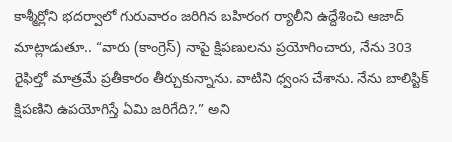కాశ్మీర్లోని భదర్వాలో గురువారం జరిగిన బహిరంగ ర్యాలీని ఉద్దేశించి ఆజాద్ మాట్లాడుతూ.. “వారు (కాంగ్రెస్) నాపై క్షిపణులను ప్రయోగించారు, నేను 303 రైఫిల్తో మాత్రమే ప్రతీకారం తీర్చుకున్నాను. వాటిని ధ్వంస చేశాను. నేను బాలిస్టిక్ క్షిపణిని ఉపయోగిస్తే ఏమి జరిగేది?.” అని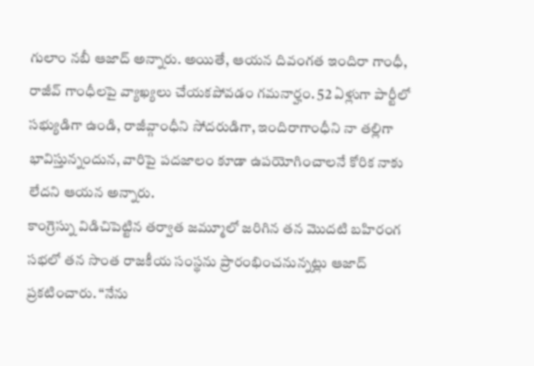గులాం నబీ ఆజాద్ అన్నారు. అయితే, ఆయన దివంగత ఇందిరా గాంధీ, రాజీవ్ గాంధీలపై వ్యాఖ్యలు చేయకపోవడం గమనార్హం. 52 ఏళ్లుగా పార్టీలో సభ్యుడిగా ఉండి, రాజీవ్గాంధీని సోదరుడిగా, ఇందిరాగాంధీని నా తల్లిగా భావిస్తున్నందున, వారిపై పదజాలం కూడా ఉపయోగించాలనే కోరిక నాకు లేదని ఆయన అన్నారు.
కాంగ్రెస్ను విడిచిపెట్టిన తర్వాత జమ్మూలో జరిగిన తన మొదటి బహిరంగ సభలో తన సొంత రాజకీయ సంస్థను ప్రారంభించనున్నట్లు ఆజాద్ ప్రకటించారు. “నేను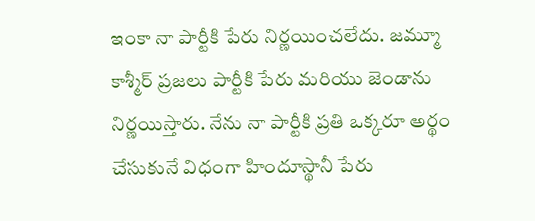ఇంకా నా పార్టీకి పేరు నిర్ణయించలేదు. జమ్మూ కాశ్మీర్ ప్రజలు పార్టీకి పేరు మరియు జెండాను నిర్ణయిస్తారు. నేను నా పార్టీకి ప్రతి ఒక్కరూ అర్థం చేసుకునే విధంగా హిందూస్థానీ పేరు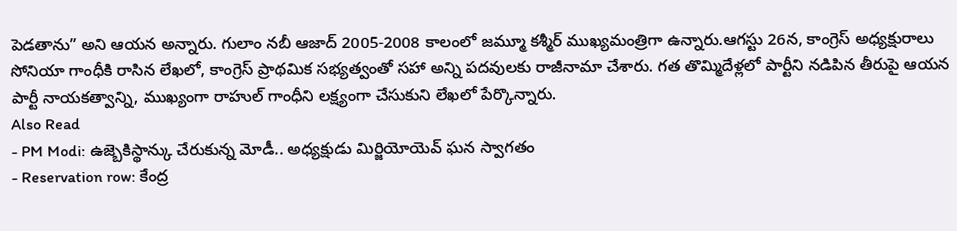పెడతాను” అని ఆయన అన్నారు. గులాం నబీ ఆజాద్ 2005-2008 కాలంలో జమ్మూ కశ్మీర్ ముఖ్యమంత్రిగా ఉన్నారు.ఆగస్టు 26న, కాంగ్రెస్ అధ్యక్షురాలు సోనియా గాంధీకి రాసిన లేఖలో, కాంగ్రెస్ ప్రాథమిక సభ్యత్వంతో సహా అన్ని పదవులకు రాజీనామా చేశారు. గత తొమ్మిదేళ్లలో పార్టీని నడిపిన తీరుపై ఆయన పార్టీ నాయకత్వాన్ని, ముఖ్యంగా రాహుల్ గాంధీని లక్ష్యంగా చేసుకుని లేఖలో పేర్కొన్నారు.
Also Read
- PM Modi: ఉజ్బెకిస్థాన్కు చేరుకున్న మోడీ.. అధ్యక్షుడు మిర్జియోయెవ్ ఘన స్వాగతం
- Reservation row: కేంద్ర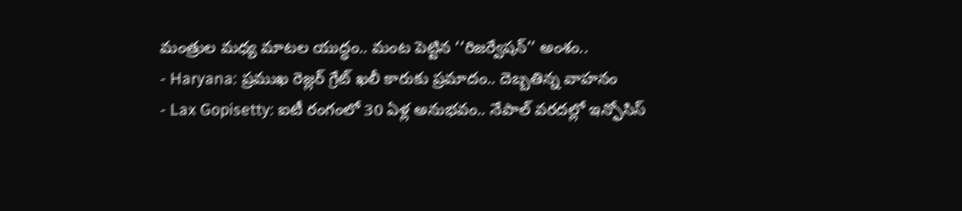మంత్రుల మధ్య మాటల యుద్ధం.. మంట పెట్టిన ‘‘రిజర్వేషన్’’ అంశం..
- Haryana: ప్రముఖ రెజ్లర్ గ్రేట్ ఖలీ కారుకు ప్రమాదం.. దెబ్బతిన్న వాహనం
- Lax Gopisetty: ఐటీ రంగంలో 30 ఏళ్ల అనుభవం.. నేపాల్ వరదల్లో ఇన్ఫోసిస్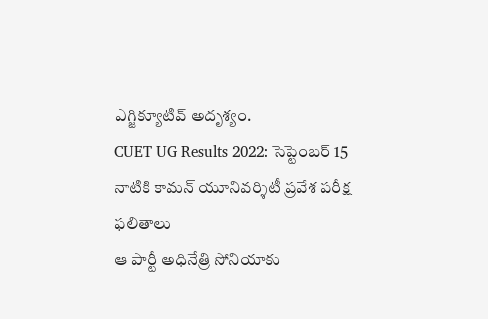ఎగ్జిక్యూటివ్ అదృశ్యం.
CUET UG Results 2022: సెప్టెంబర్ 15 నాటికి కామన్ యూనివర్శిటీ ప్రవేశ పరీక్ష ఫలితాలు
ఆ పార్టీ అధినేత్రి సోనియాకు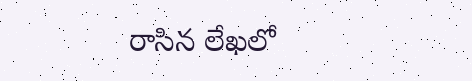రాసిన లేఖలో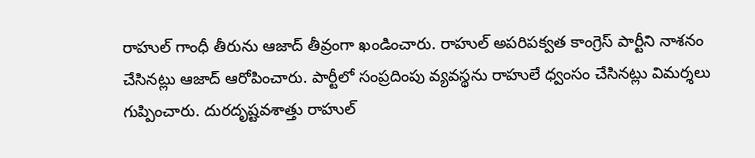రాహుల్ గాంధీ తీరును ఆజాద్ తీవ్రంగా ఖండించారు. రాహుల్ అపరిపక్వత కాంగ్రెస్ పార్టీని నాశనం చేసినట్లు ఆజాద్ ఆరోపించారు. పార్టీలో సంప్రదింపు వ్యవస్థను రాహులే ధ్వంసం చేసినట్లు విమర్శలు గుప్పించారు. దురదృష్టవశాత్తు రాహుల్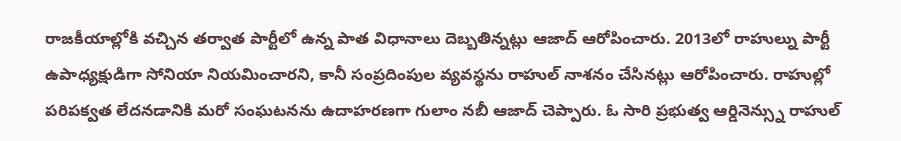రాజకీయాల్లోకి వచ్చిన తర్వాత పార్టీలో ఉన్న పాత విధానాలు దెబ్బతిన్నట్లు ఆజాద్ ఆరోపించారు. 2013లో రాహుల్ను పార్టీ ఉపాధ్యక్షుడిగా సోనియా నియమించారని, కానీ సంప్రదింపుల వ్యవస్థను రాహుల్ నాశనం చేసినట్లు ఆరోపించారు. రాహుల్లో పరిపక్వత లేదనడానికి మరో సంఘటనను ఉదాహరణగా గులాం నబీ ఆజాద్ చెప్పారు. ఓ సారి ప్రభుత్వ ఆర్డినెన్స్ను రాహుల్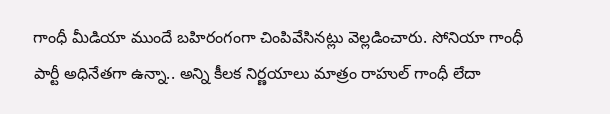గాంధీ మీడియా ముందే బహిరంగంగా చింపివేసినట్లు వెల్లడించారు. సోనియా గాంధీ పార్టీ అధినేతగా ఉన్నా.. అన్ని కీలక నిర్ణయాలు మాత్రం రాహుల్ గాంధీ లేదా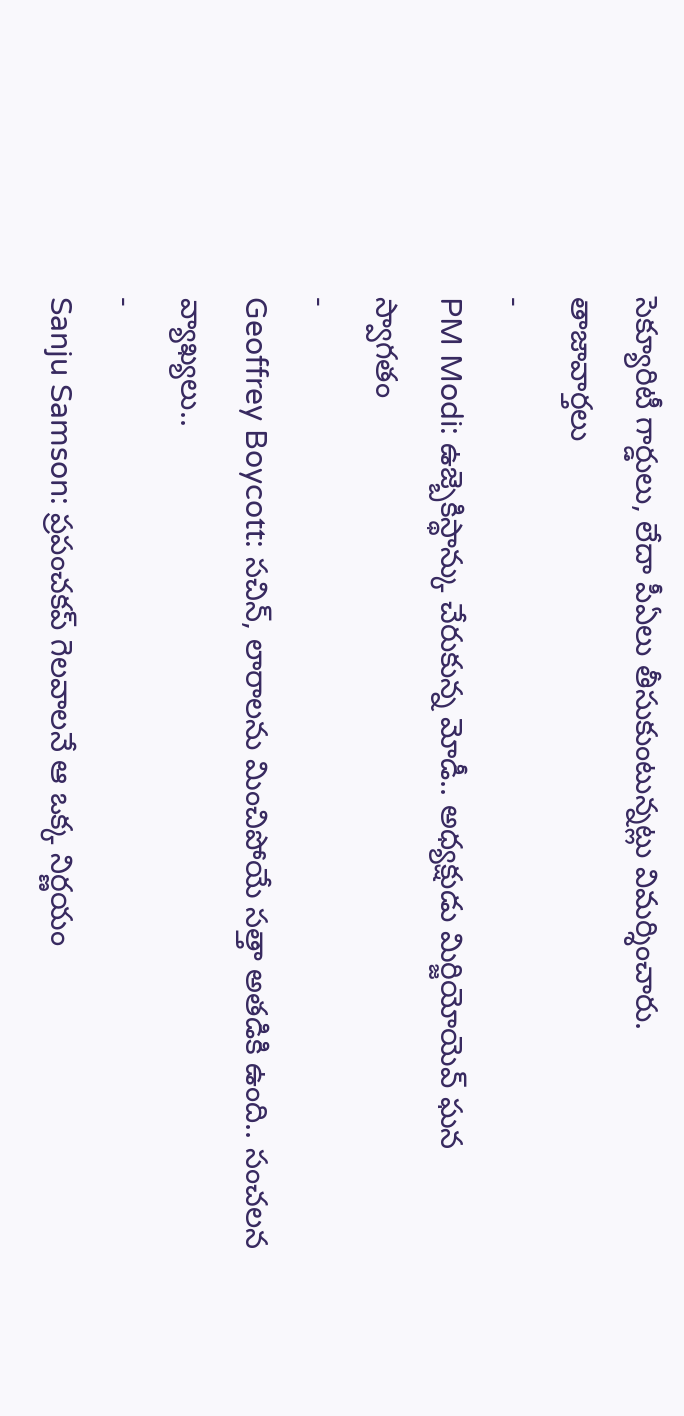సెక్యూరిటీ గార్డులు, లేదా పీఏలు తీసుకుంటున్నట్లు విమర్శించారు.
తాజావార్తలు
-
PM Modi: ఉజ్బెకిస్థాన్కు చేరుకున్న మోడీ.. అధ్యక్షుడు మిర్జియోయెవ్ ఘన స్వాగతం
-
Geoffrey Boycott: సచిన్, లారాలను మించిపోయే సత్తా అతడికి ఉంది.. సంచలన వ్యాఖ్యలు..
-
Sanju Samson: ప్రపంచకప్ గెలవాలనే ఆ ఒక్క నిర్ణయం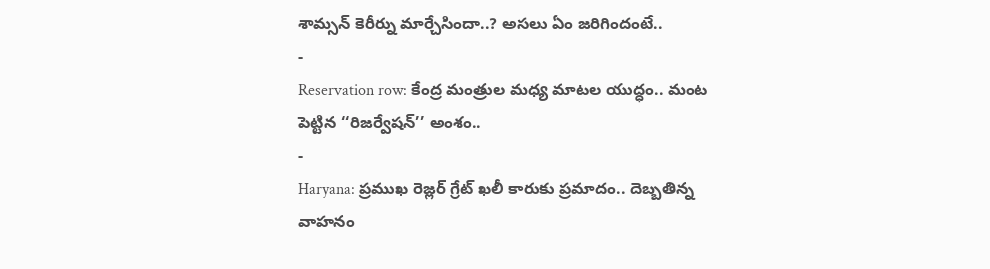శామ్సన్ కెరీర్ను మార్చేసిందా..? అసలు ఏం జరిగిందంటే..
-
Reservation row: కేంద్ర మంత్రుల మధ్య మాటల యుద్ధం.. మంట పెట్టిన ‘‘రిజర్వేషన్’’ అంశం..
-
Haryana: ప్రముఖ రెజ్లర్ గ్రేట్ ఖలీ కారుకు ప్రమాదం.. దెబ్బతిన్న వాహనం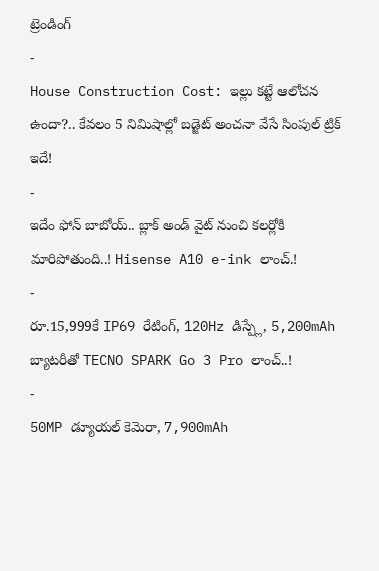ట్రెండింగ్
-
House Construction Cost: ఇల్లు కట్టే ఆలోచన ఉందా?.. కేవలం 5 నిమిషాల్లో బడ్జెట్ అంచనా వేసే సింపుల్ ట్రిక్ ఇదే!
-
ఇదేం ఫోన్ బాబోయ్.. బ్లాక్ అండ్ వైట్ నుంచి కలర్లోకి మారిపోతుంది..! Hisense A10 e-ink లాంచ్.!
-
రూ.15,999కే IP69 రేటింగ్, 120Hz డిస్ప్లే, 5,200mAh బ్యాటరీతో TECNO SPARK Go 3 Pro లాంచ్..!
-
50MP డ్యూయల్ కెమెరా, 7,900mAh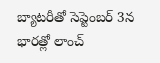బ్యాటరీతో సెప్టెంబర్ 3న భారత్లో లాంచ్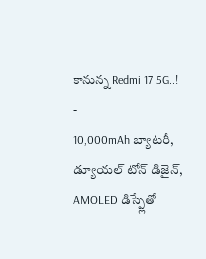కానున్న Redmi 17 5G..!
-
10,000mAh బ్యాటరీ, డ్యూయల్ టోన్ డిజైన్, AMOLED డిస్ప్లేతో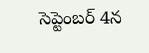సెప్టెంబర్ 4న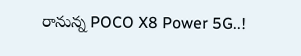రానున్న POCO X8 Power 5G..!